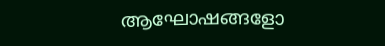ആഘോഷങ്ങളോ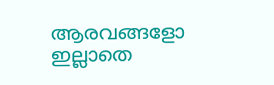ആരവങ്ങളോ ഇല്ലാതെ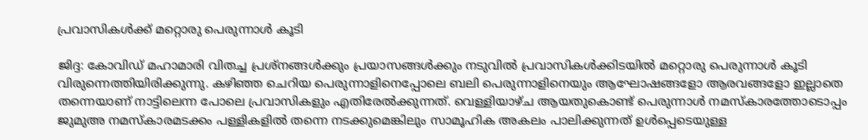പ്രവാസികള്‍ക്ക് മറ്റൊരു പെരുന്നാള്‍ കൂടി

ജിദ്ദ: കോവിഡ് മഹാമാരി വിതച്ച പ്രശ്നങ്ങള്‍ക്കും പ്രയാസങ്ങള്‍ക്കും നടുവില്‍ പ്രവാസികള്‍ക്കിടയില്‍ മറ്റൊരു പെരുന്നാള്‍ കൂടി വിരുന്നെത്തിയിരിക്കുന്നു. കഴിഞ്ഞ ചെറിയ പെരുന്നാളിനെപ്പോലെ ബലി പെരുന്നാളിനെയും ആഘോഷങ്ങളോ ആരവങ്ങളോ ഇല്ലാതെ തന്നെയാണ് നാട്ടിലെന്ന പോലെ പ്രവാസികളും എതിരേല്‍ക്കുന്നത്. വെള്ളിയാഴ്‌ച ആയതുകൊണ്ട് പെരുന്നാള്‍ നമസ്കാരത്തോടൊപ്പം ജുമുഅ നമസ്കാരമടക്കം പള്ളികളില്‍ തന്നെ നടക്കുമെങ്കിലും സാമൂഹിക അകലം പാലിക്കുന്നത് ഉള്‍പ്പെടെയുള്ള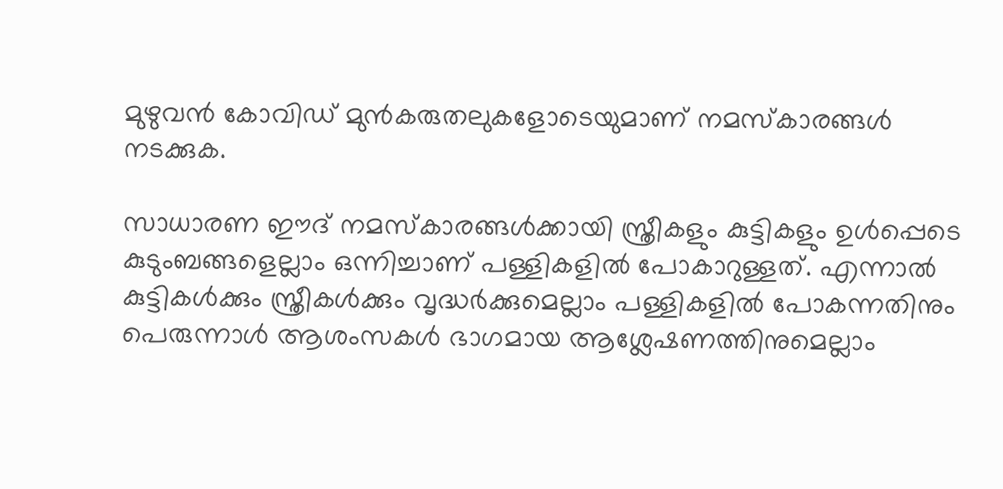മുഴുവന്‍ കോവിഡ് മുന്‍കരുതലുകളോടെയുമാണ് നമസ്കാരങ്ങള്‍ നടക്കുക.

സാധാരണ ഈദ് നമസ്കാരങ്ങള്‍ക്കായി സ്ത്രീകളും കുട്ടികളും ഉള്‍പ്പെടെ കുടുംബങ്ങളെല്ലാം ഒന്നിച്ചാണ് പള്ളികളില്‍ പോകാറുള്ളത്. എന്നാല്‍ കുട്ടികള്‍ക്കും സ്ത്രീകള്‍ക്കും വൃദ്ധര്‍ക്കുമെല്ലാം പള്ളികളില്‍ പോകന്നതിനും പെരുന്നാള്‍ ആശംസകള്‍ ഭാഗമായ ആശ്ലേഷണത്തിനുമെല്ലാം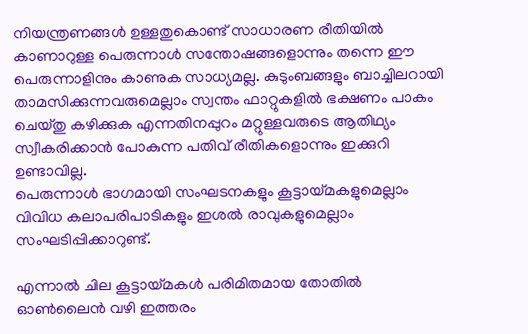നിയന്ത്രണങ്ങള്‍ ഉള്ളതുകൊണ്ട് സാധാരണ രീതിയില്‍ കാണാറുള്ള പെരുന്നാള്‍ സന്തോഷങ്ങളൊന്നും തന്നെ ഈ പെരുന്നാളിനും കാണുക സാധ്യമല്ല. കുടുംബങ്ങളും ബാച്ചിലറായി താമസിക്കുന്നവരുമെല്ലാം സ്വന്തം ഫാറ്റുകളില്‍ ഭക്ഷണം പാകം ചെയ്തു കഴിക്കുക എന്നതിനപ്പുറം മറ്റുള്ളവരുടെ ആതിഥ്യം സ്വീകരിക്കാന്‍ പോകുന്ന പതിവ് രീതികളൊന്നും ഇക്കുറി ഉണ്ടാവില്ല.
പെരുന്നാള്‍ ഭാഗമായി സംഘടനകളും കൂട്ടായ്മകളുമെല്ലാം വിവിധ കലാപരിപാടികളും ഇശല്‍ രാവുകളുമെല്ലാം സംഘടിപ്പിക്കാറുണ്ട്.

എന്നാല്‍ ചില കൂട്ടായ്മകള്‍ പരിമിതമായ തോതില്‍ ഓണ്‍ലൈന്‍ വഴി ഇത്തരം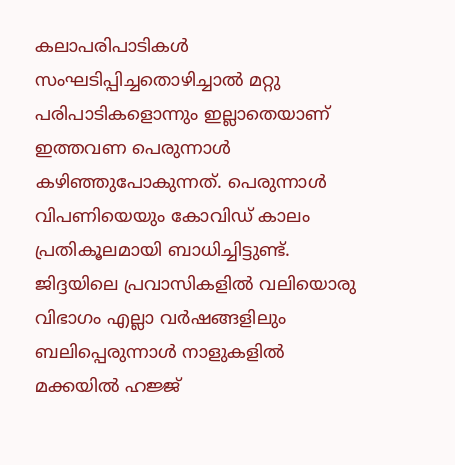കലാപരിപാടികള്‍ സംഘടിപ്പിച്ചതൊഴിച്ചാല്‍ മറ്റു പരിപാടികളൊന്നും ഇല്ലാതെയാണ് ഇത്തവണ പെരുന്നാള്‍ കഴിഞ്ഞുപോകുന്നത്. പെരുന്നാള്‍ വിപണിയെയും കോവിഡ് കാലം പ്രതികൂലമായി ബാധിച്ചിട്ടുണ്ട്. ജിദ്ദയിലെ പ്രവാസികളില്‍ വലിയൊരു വിഭാഗം എല്ലാ വര്‍ഷങ്ങളിലും ബലിപ്പെരുന്നാള്‍ നാളുകളില്‍ മക്കയില്‍ ഹജ്ജ്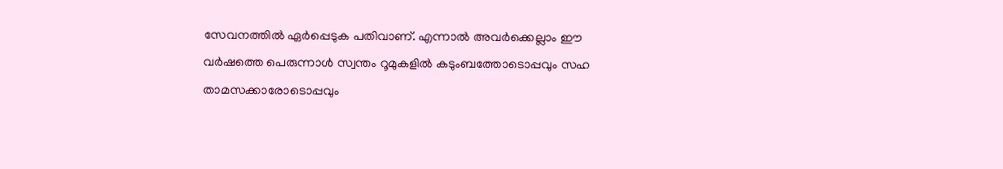സേവനത്തില്‍ ഏര്‍പ്പെടുക പതിവാണ്. എന്നാല്‍ അവര്‍ക്കെല്ലാം ഈ വര്‍ഷത്തെ പെരുന്നാള്‍ സ്വന്തം റൂമുകളില്‍ കടുംബത്തോടൊപ്പവും സഹ താമസക്കാരോടൊപ്പവും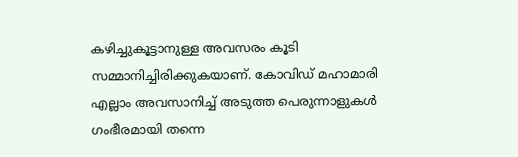കഴിച്ചുകൂട്ടാനുള്ള അവസരം കൂടി സമ്മാനിച്ചിരിക്കുകയാണ്. കോവിഡ് മഹാമാരി എല്ലാം അവസാനിച്ച്‌ അടുത്ത പെരുന്നാളുകള്‍ ഗംഭീരമായി തന്നെ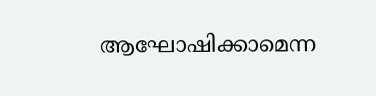ആഘോഷിക്കാമെന്ന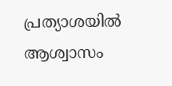പ്രത്യാശയില്‍ ആശ്വാസം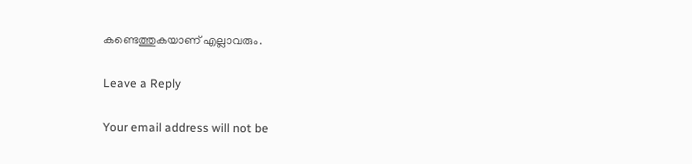കണ്ടെത്തുകയാണ് എല്ലാവരും.

Leave a Reply

Your email address will not be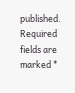published. Required fields are marked *